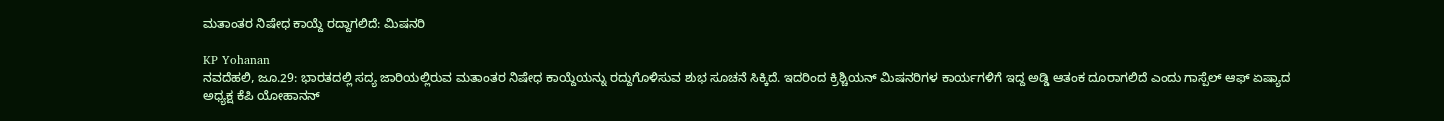ಮತಾಂತರ ನಿಷೇಧ ಕಾಯ್ದೆ ರದ್ದಾಗಲಿದೆ: ಮಿಷನರಿ

KP Yohanan
ನವದೆಹಲಿ, ಜೂ.29: ಭಾರತದಲ್ಲಿ ಸದ್ಯ ಜಾರಿಯಲ್ಲಿರುವ ಮತಾಂತರ ನಿಷೇಧ ಕಾಯ್ದೆಯನ್ನು ರದ್ದುಗೊಳಿಸುವ ಶುಭ ಸೂಚನೆ ಸಿಕ್ಕಿದೆ. ಇದರಿಂದ ಕ್ರಿಶ್ಚಿಯನ್ ಮಿಷನರಿಗಳ ಕಾರ್ಯಗಳಿಗೆ ಇದ್ದ ಅಡ್ಡಿ ಆತಂಕ ದೂರಾಗಲಿದೆ ಎಂದು ಗಾಸ್ಪೆಲ್ ಆಫ್ ಏಷ್ಯಾದ ಅಧ್ಯಕ್ಷ ಕೆಪಿ ಯೋಹಾನನ್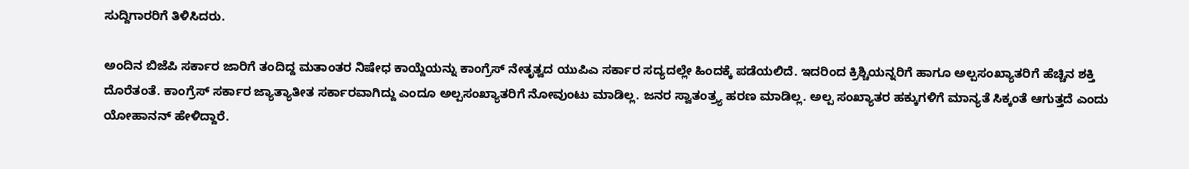ಸುದ್ದಿಗಾರರಿಗೆ ತಿಳಿಸಿದರು.

ಅಂದಿನ ಬಿಜೆಪಿ ಸರ್ಕಾರ ಜಾರಿಗೆ ತಂದಿದ್ದ ಮತಾಂತರ ನಿಷೇಧ ಕಾಯ್ದೆಯನ್ನು ಕಾಂಗ್ರೆಸ್ ನೇತೃತ್ವದ ಯುಪಿಎ ಸರ್ಕಾರ ಸದ್ಯದಲ್ಲೇ ಹಿಂದಕ್ಕೆ ಪಡೆಯಲಿದೆ. ಇದರಿಂದ ಕ್ರಿಶ್ಚಿಯನ್ನರಿಗೆ ಹಾಗೂ ಅಲ್ಪಸಂಖ್ಯಾತರಿಗೆ ಹೆಚ್ಚಿನ ಶಕ್ತಿ ದೊರೆತಂತೆ. ಕಾಂಗ್ರೆಸ್ ಸರ್ಕಾರ ಜ್ಯಾತ್ಯಾತೀತ ಸರ್ಕಾರವಾಗಿದ್ದು ಎಂದೂ ಅಲ್ಪಸಂಖ್ಯಾತರಿಗೆ ನೋವುಂಟು ಮಾಡಿಲ್ಲ. ಜನರ ಸ್ವಾತಂತ್ರ್ಯ ಹರಣ ಮಾಡಿಲ್ಲ. ಅಲ್ಪ ಸಂಖ್ಯಾತರ ಹಕ್ಕುಗಳಿಗೆ ಮಾನ್ಯತೆ ಸಿಕ್ಕಂತೆ ಆಗುತ್ತದೆ ಎಂದು ಯೋಹಾನನ್ ಹೇಳಿದ್ದಾರೆ.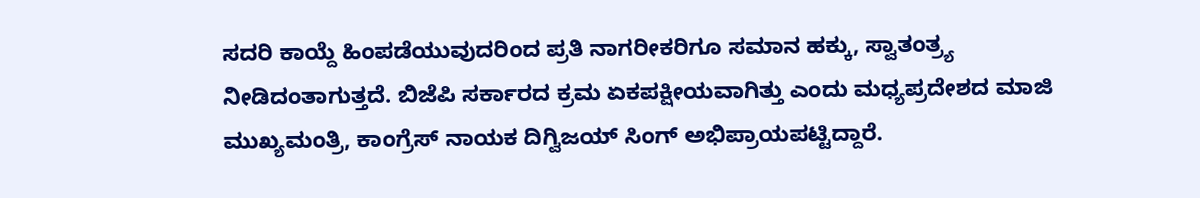ಸದರಿ ಕಾಯ್ದೆ ಹಿಂಪಡೆಯುವುದರಿಂದ ಪ್ರತಿ ನಾಗರೀಕರಿಗೂ ಸಮಾನ ಹಕ್ಕು, ಸ್ವಾತಂತ್ರ್ಯ ನೀಡಿದಂತಾಗುತ್ತದೆ. ಬಿಜೆಪಿ ಸರ್ಕಾರದ ಕ್ರಮ ಏಕಪಕ್ಷೀಯವಾಗಿತ್ತು ಎಂದು ಮಧ್ಯಪ್ರದೇಶದ ಮಾಜಿ ಮುಖ್ಯಮಂತ್ರಿ, ಕಾಂಗ್ರೆಸ್ ನಾಯಕ ದಿಗ್ವಿಜಯ್ ಸಿಂಗ್ ಅಭಿಪ್ರಾಯಪಟ್ಟಿದ್ದಾರೆ.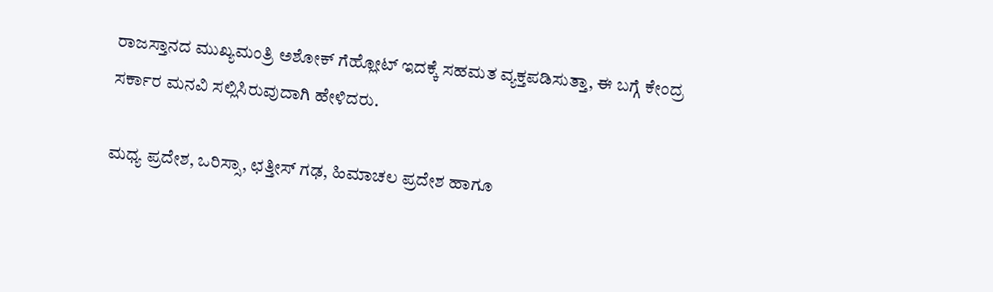ರಾಜಸ್ತಾನದ ಮುಖ್ಯಮಂತ್ರಿ ಅಶೋಕ್ ಗೆಹ್ಲೋಟ್ ಇದಕ್ಕೆ ಸಹಮತ ವ್ಯಕ್ತಪಡಿಸುತ್ತಾ, ಈ ಬಗ್ಗೆ ಕೇಂದ್ರ ಸರ್ಕಾರ ಮನವಿ ಸಲ್ಲಿಸಿರುವುದಾಗಿ ಹೇಳಿದರು.

ಮಧ್ಯ ಪ್ರದೇಶ, ಒರಿಸ್ಸಾ, ಛತ್ತೀಸ್ ಗಢ, ಹಿಮಾಚಲ ಪ್ರದೇಶ ಹಾಗೂ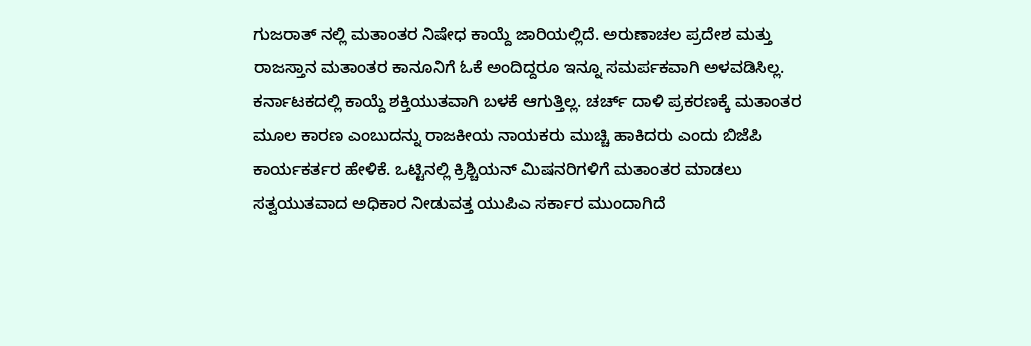ಗುಜರಾತ್ ನಲ್ಲಿ ಮತಾಂತರ ನಿಷೇಧ ಕಾಯ್ದೆ ಜಾರಿಯಲ್ಲಿದೆ. ಅರುಣಾಚಲ ಪ್ರದೇಶ ಮತ್ತು ರಾಜಸ್ತಾನ ಮತಾಂತರ ಕಾನೂನಿಗೆ ಓಕೆ ಅಂದಿದ್ದರೂ ಇನ್ನೂ ಸಮರ್ಪಕವಾಗಿ ಅಳವಡಿಸಿಲ್ಲ. ಕರ್ನಾಟಕದಲ್ಲಿ ಕಾಯ್ದೆ ಶಕ್ತಿಯುತವಾಗಿ ಬಳಕೆ ಆಗುತ್ತಿಲ್ಲ. ಚರ್ಚ್ ದಾಳಿ ಪ್ರಕರಣಕ್ಕೆ ಮತಾಂತರ ಮೂಲ ಕಾರಣ ಎಂಬುದನ್ನು ರಾಜಕೀಯ ನಾಯಕರು ಮುಚ್ಚಿ ಹಾಕಿದರು ಎಂದು ಬಿಜೆಪಿ ಕಾರ್ಯಕರ್ತರ ಹೇಳಿಕೆ. ಒಟ್ಟಿನಲ್ಲಿ ಕ್ರಿಶ್ಚಿಯನ್ ಮಿಷನರಿಗಳಿಗೆ ಮತಾಂತರ ಮಾಡಲು ಸತ್ವಯುತವಾದ ಅಧಿಕಾರ ನೀಡುವತ್ತ ಯುಪಿಎ ಸರ್ಕಾರ ಮುಂದಾಗಿದೆ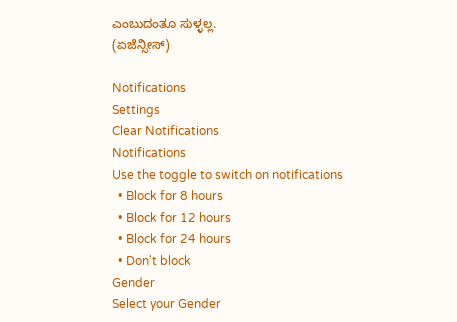ಎಂಬುದಂತೂ ಸುಳ್ಳಲ್ಲ.
(ಏಜೆನ್ಸೀಸ್)

Notifications
Settings
Clear Notifications
Notifications
Use the toggle to switch on notifications
  • Block for 8 hours
  • Block for 12 hours
  • Block for 24 hours
  • Don't block
Gender
Select your Gender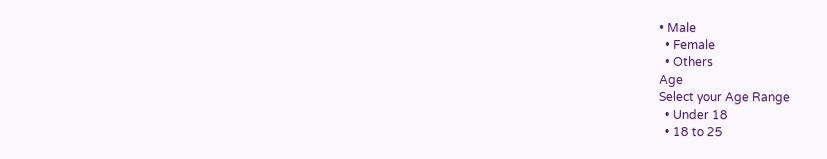• Male
  • Female
  • Others
Age
Select your Age Range
  • Under 18
  • 18 to 25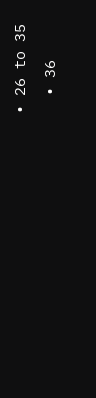• 26 to 35
  • 36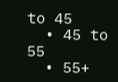to 45
  • 45 to 55
  • 55+